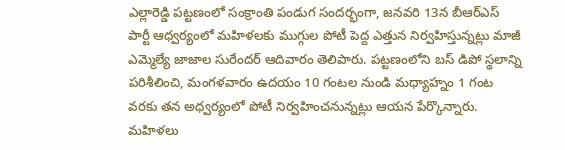ఎల్లారెడ్డి పట్టణంలో సంక్రాంతి పండుగ సందర్భంగా, జనవరి 13న బీఆర్ఎస్ పార్టీ ఆధ్వర్యంలో మహిళలకు ముగ్గుల పోటీ పెద్ద ఎత్తున నిర్వహిస్తున్నట్లు మాజీ ఎమ్మెల్యే జాజాల సురేందర్ ఆదివారం తెలిపారు. పట్టణంలోని బస్ డిపో స్థలాన్ని పరిశీలించి, మంగళవారం ఉదయం 10 గంటల నుండి మధ్యాహ్నం 1 గంట వరకు తన అధ్వర్యంలో పోటీ నిర్వహించనున్నట్లు ఆయన పేర్కొన్నారు. మహిళలు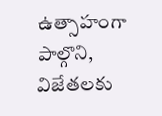ఉత్సాహంగా పాల్గొని, విజేతలకు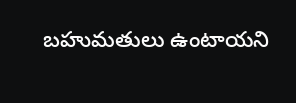బహుమతులు ఉంటాయని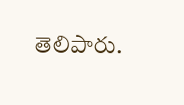తెలిపారు.